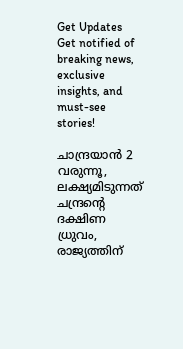Get Updates
Get notified of breaking news, exclusive insights, and must-see stories!

ചാന്ദ്രയാന്‍ 2 വരുന്നൂ, ലക്ഷ്യമിടുന്നത് ചന്ദ്രന്റെ ദക്ഷിണ ധ്രുവം, രാജ്യത്തിന്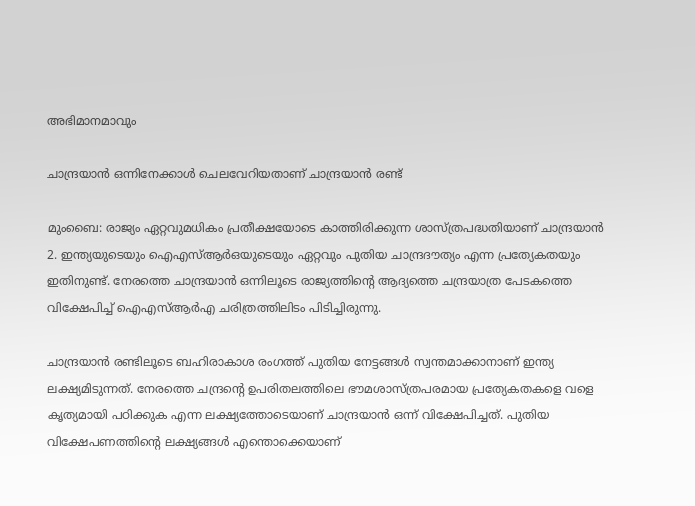അഭിമാനമാവും

ചാന്ദ്രയാന്‍ ഒന്നിനേക്കാള്‍ ചെലവേറിയതാണ് ചാന്ദ്രയാന്‍ രണ്ട്

മുംബൈ: രാജ്യം ഏറ്റവുമധികം പ്രതീക്ഷയോടെ കാത്തിരിക്കുന്ന ശാസ്ത്രപദ്ധതിയാണ് ചാന്ദ്രയാന്‍ 2. ഇന്ത്യയുടെയും ഐഎസ്ആര്‍ഒയുടെയും ഏറ്റവും പുതിയ ചാന്ദ്രദൗത്യം എന്ന പ്രത്യേകതയും ഇതിനുണ്ട്. നേരത്തെ ചാന്ദ്രയാന്‍ ഒന്നിലൂടെ രാജ്യത്തിന്റെ ആദ്യത്തെ ചന്ദ്രയാത്ര പേടകത്തെ വിക്ഷേപിച്ച് ഐഎസ്ആര്‍എ ചരിത്രത്തിലിടം പിടിച്ചിരുന്നു.

ചാന്ദ്രയാന്‍ രണ്ടിലൂടെ ബഹിരാകാശ രംഗത്ത് പുതിയ നേട്ടങ്ങള്‍ സ്വന്തമാക്കാനാണ് ഇന്ത്യ ലക്ഷ്യമിടുന്നത്. നേരത്തെ ചന്ദ്രന്റെ ഉപരിതലത്തിലെ ഭൗമശാസ്ത്രപരമായ പ്രത്യേകതകളെ വളെ കൃത്യമായി പഠിക്കുക എന്ന ലക്ഷ്യത്തോടെയാണ് ചാന്ദ്രയാന്‍ ഒന്ന് വിക്ഷേപിച്ചത്. പുതിയ വിക്ഷേപണത്തിന്റെ ലക്ഷ്യങ്ങള്‍ എന്തൊക്കെയാണ്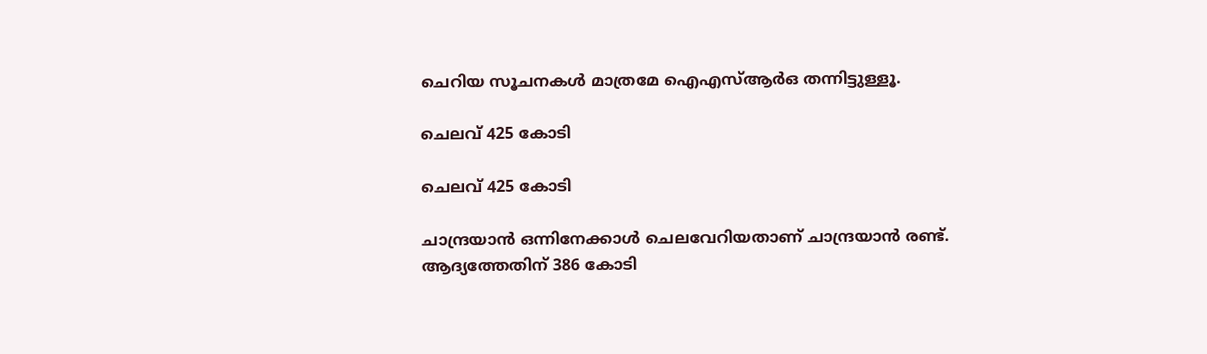ചെറിയ സൂചനകള്‍ മാത്രമേ ഐഎസ്ആര്‍ഒ തന്നിട്ടുള്ളൂ.

ചെലവ് 425 കോടി

ചെലവ് 425 കോടി

ചാന്ദ്രയാന്‍ ഒന്നിനേക്കാള്‍ ചെലവേറിയതാണ് ചാന്ദ്രയാന്‍ രണ്ട്. ആദ്യത്തേതിന് 386 കോടി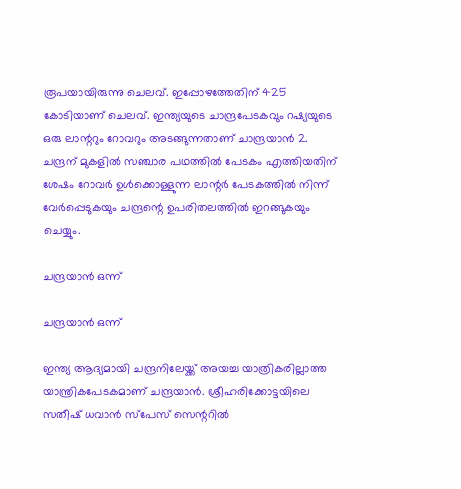രൂപയായിരുന്നു ചെലവ്. ഇപ്പോഴത്തേതിന് 425 കോടിയാണ് ചെലവ്. ഇന്ത്യയുടെ ചാന്ദ്രപേടകവും റഷ്യയുടെ ഒരു ലാന്ററും റോവറും അടങ്ങുന്നതാണ് ചാന്ദ്രയാന്‍ 2. ചന്ദ്രന് മുകളില്‍ സഞ്ചാര പഥത്തില്‍ പേടകം എത്തിയതിന് ശേഷം റോവര്‍ ഉള്‍ക്കൊള്ളുന്ന ലാന്റര്‍ പേടകത്തില്‍ നിന്ന് വേര്‍പ്പെടുകയും ചന്ദ്രന്റെ ഉപരിതലത്തില്‍ ഇറങ്ങുകയും ചെയ്യും.

ചന്ദ്രയാന്‍ ഒന്ന്

ചന്ദ്രയാന്‍ ഒന്ന്

ഇന്ത്യ ആദ്യമായി ചന്ദ്രനിലേയ്ക്ക് അയച്ച യാത്രികരില്ലാത്ത യാന്ത്രികപേടകമാണ് ചന്ദ്രയാന്‍. ശ്രീഹരിക്കോട്ടയിലെ സതീഷ് ധവാന്‍ സ്‌പേസ് സെന്ററില്‍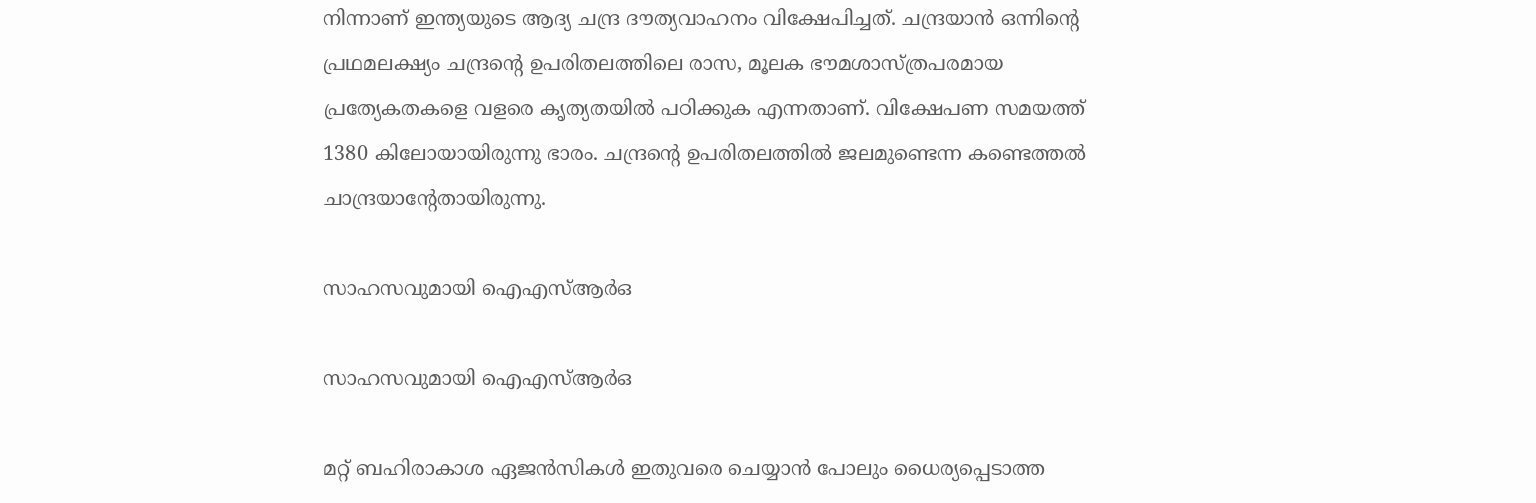നിന്നാണ് ഇന്ത്യയുടെ ആദ്യ ചന്ദ്ര ദൗത്യവാഹനം വിക്ഷേപിച്ചത്. ചന്ദ്രയാന്‍ ഒന്നിന്റെ പ്രഥമലക്ഷ്യം ചന്ദ്രന്റെ ഉപരിതലത്തിലെ രാസ, മൂലക ഭൗമശാസ്ത്രപരമായ പ്രത്യേകതകളെ വളരെ കൃത്യതയില്‍ പഠിക്കുക എന്നതാണ്. വിക്ഷേപണ സമയത്ത് 1380 കിലോയായിരുന്നു ഭാരം. ചന്ദ്രന്റെ ഉപരിതലത്തില്‍ ജലമുണ്ടെന്ന കണ്ടെത്തല്‍ ചാന്ദ്രയാന്റേതായിരുന്നു.

സാഹസവുമായി ഐഎസ്ആര്‍ഒ

സാഹസവുമായി ഐഎസ്ആര്‍ഒ

മറ്റ് ബഹിരാകാശ ഏജന്‍സികള്‍ ഇതുവരെ ചെയ്യാന്‍ പോലും ധൈര്യപ്പെടാത്ത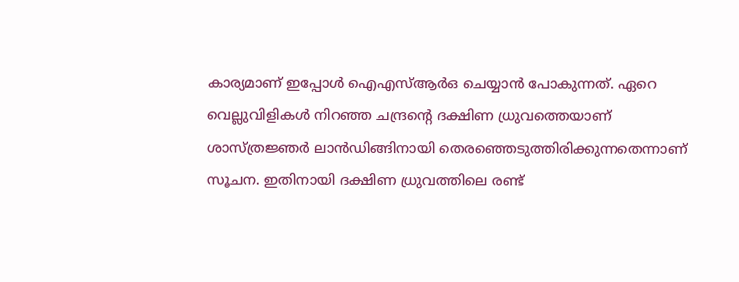കാര്യമാണ് ഇപ്പോള്‍ ഐഎസ്ആര്‍ഒ ചെയ്യാന്‍ പോകുന്നത്. ഏറെ വെല്ലുവിളികള്‍ നിറഞ്ഞ ചന്ദ്രന്റെ ദക്ഷിണ ധ്രുവത്തെയാണ് ശാസ്ത്രജ്ഞര്‍ ലാന്‍ഡിങ്ങിനായി തെരഞ്ഞെടുത്തിരിക്കുന്നതെന്നാണ് സൂചന. ഇതിനായി ദക്ഷിണ ധ്രുവത്തിലെ രണ്ട്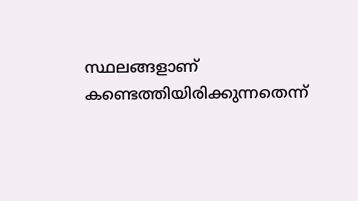സ്ഥലങ്ങളാണ് കണ്ടെത്തിയിരിക്കുന്നതെന്ന്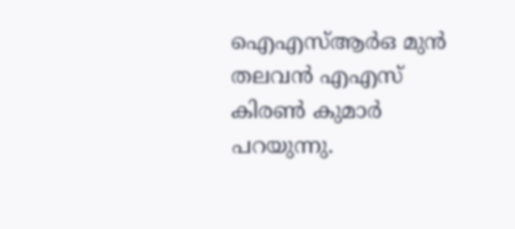ഐഎസ്ആര്‍ഒ മുന്‍ തലവന്‍ എഎസ് കിരണ്‍ കുമാര്‍ പറയുന്നു.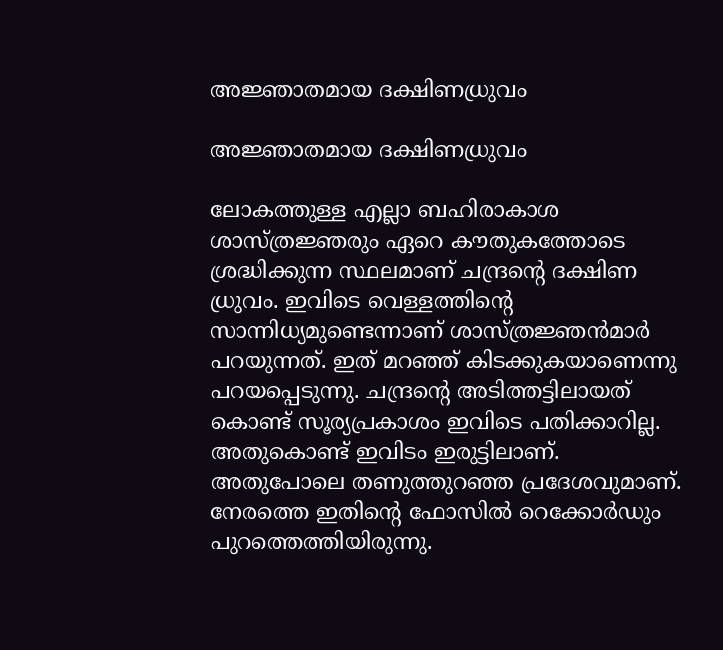അജ്ഞാതമായ ദക്ഷിണധ്രുവം

അജ്ഞാതമായ ദക്ഷിണധ്രുവം

ലോകത്തുള്ള എല്ലാ ബഹിരാകാശ ശാസ്ത്രജ്ഞരും ഏറെ കൗതുകത്തോടെ ശ്രദ്ധിക്കുന്ന സ്ഥലമാണ് ചന്ദ്രന്റെ ദക്ഷിണ ധ്രുവം. ഇവിടെ വെള്ളത്തിന്റെ സാന്നിധ്യമുണ്ടെന്നാണ് ശാസ്ത്രജ്ഞന്‍മാര്‍ പറയുന്നത്. ഇത് മറഞ്ഞ് കിടക്കുകയാണെന്നു പറയപ്പെടുന്നു. ചന്ദ്രന്റെ അടിത്തട്ടിലായത് കൊണ്ട് സൂര്യപ്രകാശം ഇവിടെ പതിക്കാറില്ല. അതുകൊണ്ട് ഇവിടം ഇരുട്ടിലാണ്. അതുപോലെ തണുത്തുറഞ്ഞ പ്രദേശവുമാണ്. നേരത്തെ ഇതിന്റെ ഫോസില്‍ റെക്കോര്‍ഡും പുറത്തെത്തിയിരുന്നു.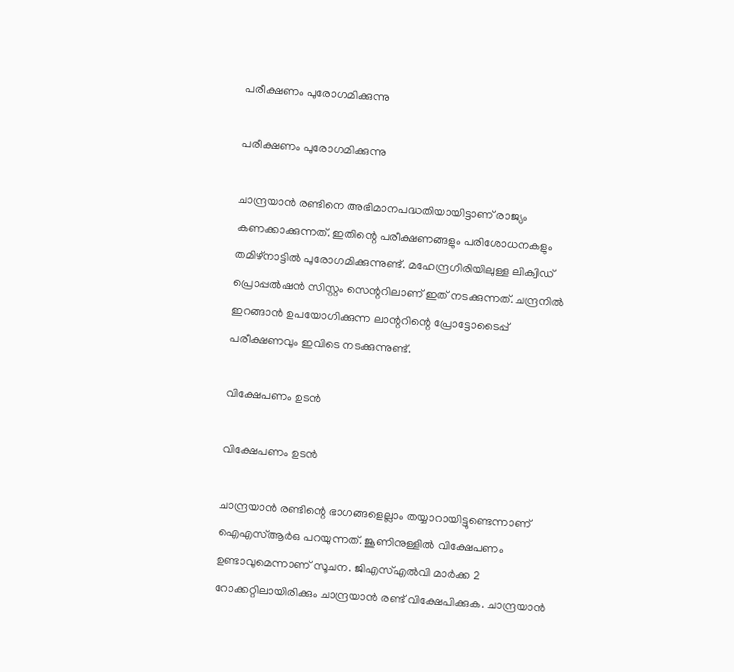പരീക്ഷണം പുരോഗമിക്കുന്നു

പരീക്ഷണം പുരോഗമിക്കുന്നു

ചാന്ദ്രയാന്‍ രണ്ടിനെ അഭിമാനപദ്ധതിയായിട്ടാണ് രാജ്യം കണക്കാക്കുന്നത്. ഇതിന്റെ പരീക്ഷണങ്ങളും പരിശോധനകളും തമിഴ്‌നാട്ടില്‍ പുരോഗമിക്കുന്നുണ്ട്. മഹേന്ദ്രഗിരിയിലുള്ള ലിക്വിഡ് പ്രൊപ്പല്‍ഷന്‍ സിസ്റ്റം സെന്ററിലാണ് ഇത് നടക്കുന്നത്. ചന്ദ്രനില്‍ ഇറങ്ങാന്‍ ഉപയോഗിക്കുന്ന ലാന്ററിന്റെ പ്രോട്ടോടൈപ്പ് പരീക്ഷണവും ഇവിടെ നടക്കുന്നുണ്ട്.

വിക്ഷേപണം ഉടന്‍

വിക്ഷേപണം ഉടന്‍

ചാന്ദ്രയാന്‍ രണ്ടിന്റെ ഭാഗങ്ങളെല്ലാം തയ്യാറായിട്ടുണ്ടെന്നാണ് ഐഎസ്ആര്‍ഒ പറയുന്നത്. ജൂണിനുള്ളില്‍ വിക്ഷേപണം ഉണ്ടാവുമെന്നാണ് സൂചന. ജിഎസ്എല്‍വി മാര്‍ക്ക 2 റോക്കറ്റിലായിരിക്കും ചാന്ദ്രയാന്‍ രണ്ട് വിക്ഷേപിക്കുക. ചാന്ദ്രയാന്‍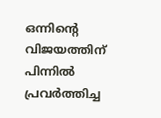ഒന്നിന്റെ വിജയത്തിന് പിന്നില്‍ പ്രവര്‍ത്തിച്ച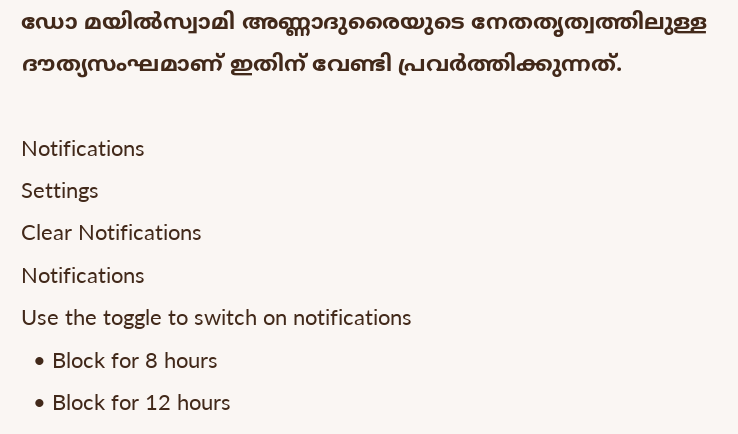ഡോ മയില്‍സ്വാമി അണ്ണാദുരൈയുടെ നേതതൃത്വത്തിലുള്ള ദൗത്യസംഘമാണ് ഇതിന് വേണ്ടി പ്രവര്‍ത്തിക്കുന്നത്.

Notifications
Settings
Clear Notifications
Notifications
Use the toggle to switch on notifications
  • Block for 8 hours
  • Block for 12 hours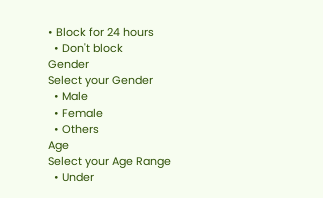• Block for 24 hours
  • Don't block
Gender
Select your Gender
  • Male
  • Female
  • Others
Age
Select your Age Range
  • Under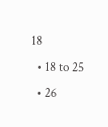18
  • 18 to 25
  • 26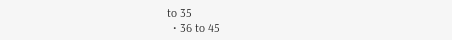to 35
  • 36 to 45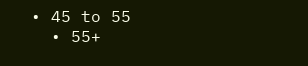• 45 to 55
  • 55+